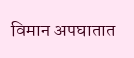विमान अपघातात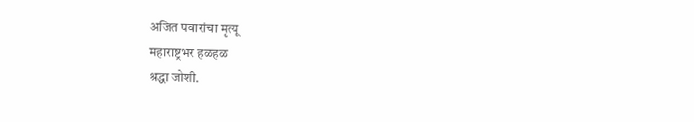अजित पवारांचा मृत्यू
महाराष्ट्रभर हळहळ
श्रद्धा जोशी.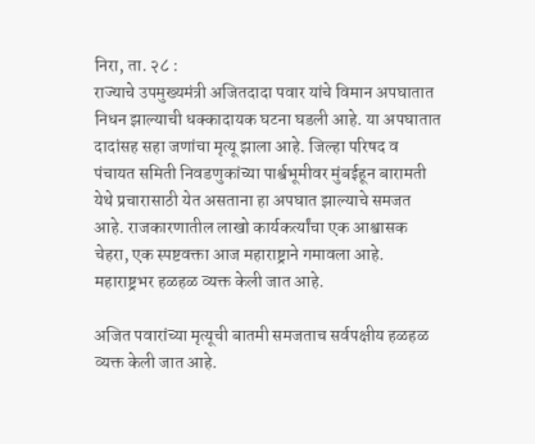निरा, ता. २८ :
राज्याचे उपमुख्यमंत्री अजितदादा पवार यांचे विमान अपघातात निधन झाल्याची धक्कादायक घटना घडली आहे. या अपघातात दादांसह सहा जणांचा मृत्यू झाला आहे. जिल्हा परिषद व पंचायत समिती निवडणुकांच्या पार्श्वभूमीवर मुंबईहून बारामती येथे प्रचारासाठी येत असताना हा अपघात झाल्याचे समजत आहे. राजकारणातील लाखो कार्यकर्त्यांचा एक आश्वासक चेहरा, एक स्पष्टवक्ता आज महाराष्ट्राने गमावला आहे. महाराष्ट्रभर हळहळ व्यक्त केली जात आहे.

अजित पवारांच्या मृत्यूची बातमी समजताच सर्वपक्षीय हळहळ व्यक्त केली जात आहे.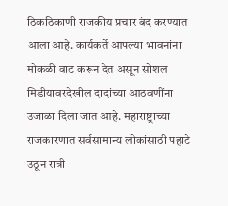ठिकठिकाणी राजकीय प्रचार बंद करण्यात आला आहे. कार्यकर्ते आपल्या भावनांना मोकळी वाट करून देत असून सोशल मिडीयावरदेखील दादांच्या आठवणींना उजाळा दिला जात आहे. महाराष्ट्राच्या राजकारणात सर्वसामान्य लोकांसाठी पहाटे उठून रात्री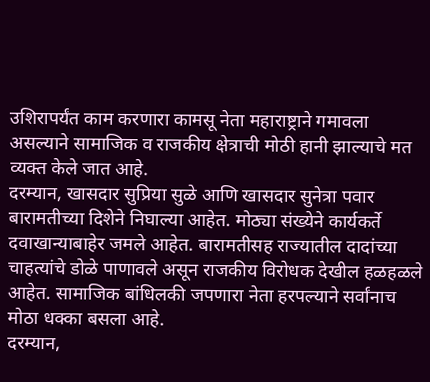उशिरापर्यंत काम करणारा कामसू नेता महाराष्ट्राने गमावला असल्याने सामाजिक व राजकीय क्षेत्राची मोठी हानी झाल्याचे मत व्यक्त केले जात आहे.
दरम्यान, खासदार सुप्रिया सुळे आणि खासदार सुनेत्रा पवार बारामतीच्या दिशेने निघाल्या आहेत. मोठ्या संख्येने कार्यकर्ते दवाखान्याबाहेर जमले आहेत. बारामतीसह राज्यातील दादांच्या चाहत्यांचे डोळे पाणावले असून राजकीय विरोधक देखील हळहळले आहेत. सामाजिक बांधिलकी जपणारा नेता हरपल्याने सर्वांनाच मोठा धक्का बसला आहे.
दरम्यान,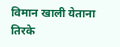विमान खाली येताना तिरके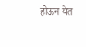होऊन येत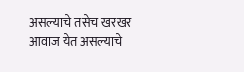असल्याचे तसेच खरखर आवाज येत असल्याचे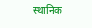स्थानिक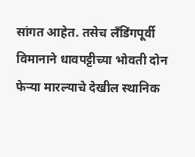सांगत आहेत. तसेच लँडिंगपूर्वी विमानाने धावपट्टीच्या भोवती दोन फेऱ्या मारल्याचे देखील स्थानिक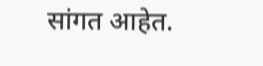सांगत आहेत.